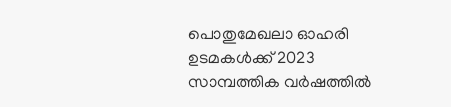പൊതുമേഖലാ ഓഹരി ഉടമകള്‍ക്ക് 2023 സാമ്പത്തിക വര്‍ഷത്തില്‍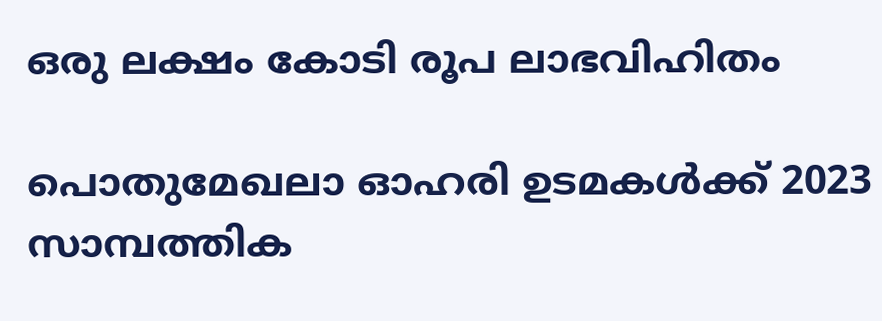ഒരു ലക്ഷം കോടി രൂപ ലാഭവിഹിതം

പൊതുമേഖലാ ഓഹരി ഉടമകള്‍ക്ക് 2023 സാമ്പത്തിക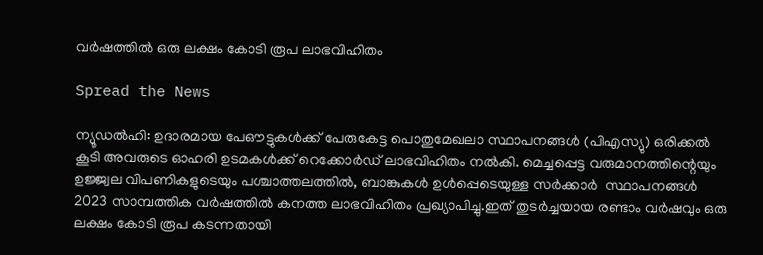വര്‍ഷത്തില്‍ ഒരു ലക്ഷം കോടി രൂപ ലാഭവിഹിതം

Spread the News

ന്യൂഡല്‍ഹി: ഉദാരമായ പേഔട്ടുകള്‍ക്ക് പേരുകേട്ട പൊതുമേഖലാ സ്ഥാപനങ്ങള്‍ (പിഎസ്യു) ഒരിക്കല്‍ കൂടി അവരുടെ ഓഹരി ഉടമകള്‍ക്ക് റെക്കോര്‍ഡ് ലാഭവിഹിതം നല്‍കി. മെച്ചപ്പെട്ട വരുമാനത്തിന്റെയും ഉജ്ജ്വല വിപണികളുടെയും പശ്ചാത്തലത്തില്‍, ബാങ്കുകള്‍ ഉള്‍പ്പെടെയുള്ള സര്‍ക്കാര്‍  സ്ഥാപനങ്ങള്‍ 2023 സാമ്പത്തിക വര്‍ഷത്തില്‍ കനത്ത ലാഭവിഹിതം പ്രഖ്യാപിച്ചു.ഇത് തുടര്‍ച്ചയായ രണ്ടാം വര്‍ഷവും ഒരു ലക്ഷം കോടി രൂപ കടന്നതായി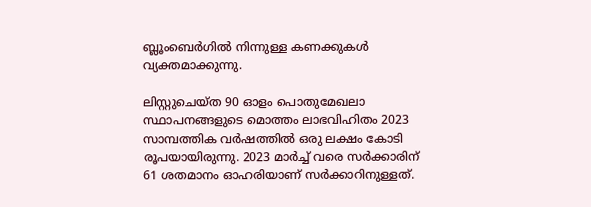ബ്ലൂംബെര്‍ഗില്‍ നിന്നുള്ള കണക്കുകള്‍ വ്യക്തമാക്കുന്നു.

ലിസ്റ്റുചെയ്ത 90 ഓളം പൊതുമേഖലാ സ്ഥാപനങ്ങളുടെ മൊത്തം ലാഭവിഹിതം 2023 സാമ്പത്തിക വര്‍ഷത്തില്‍ ഒരു ലക്ഷം കോടി രൂപയായിരുന്നു. 2023 മാര്‍ച്ച് വരെ സര്‍ക്കാരിന് 61 ശതമാനം ഓഹരിയാണ് സര്‍ക്കാറിനുള്ളത്.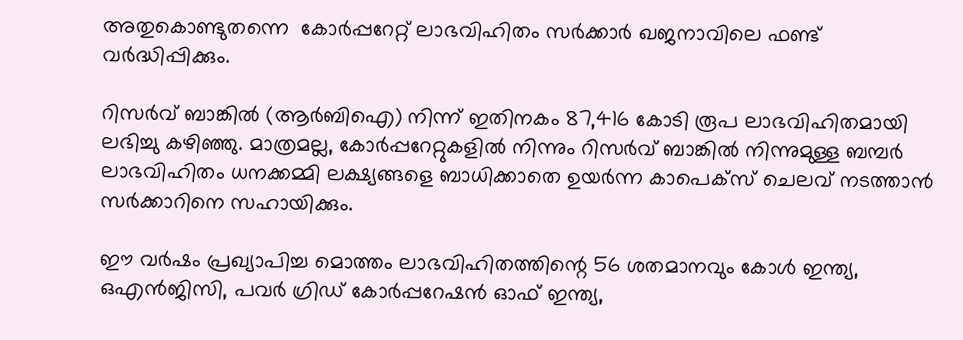അതുകൊണ്ടുതന്നെ  കോര്‍പ്പറേറ്റ് ലാഭവിഹിതം സര്‍ക്കാര്‍ ഖജനാവിലെ ഫണ്ട് വര്‍ദ്ധിപ്പിക്കും.

റിസര്‍വ് ബാങ്കില്‍ (ആര്‍ബിഐ) നിന്ന് ഇതിനകം 87,416 കോടി രൂപ ലാഭവിഹിതമായി ലഭിച്ചു കഴിഞ്ഞു. മാത്രമല്ല, കോര്‍പ്പറേറ്റുകളില്‍ നിന്നും റിസര്‍വ് ബാങ്കില്‍ നിന്നുമുള്ള ബമ്പര്‍ ലാഭവിഹിതം ധനക്കമ്മി ലക്ഷ്യങ്ങളെ ബാധിക്കാതെ ഉയര്‍ന്ന കാപെക്‌സ് ചെലവ് നടത്താന്‍ സര്‍ക്കാറിനെ സഹായിക്കും.

ഈ വര്‍ഷം പ്രഖ്യാപിച്ച മൊത്തം ലാഭവിഹിതത്തിന്റെ 56 ശതമാനവും കോള്‍ ഇന്ത്യ, ഒഎന്‍ജിസി, പവര്‍ ഗ്രിഡ് കോര്‍പ്പറേഷന്‍ ഓഫ് ഇന്ത്യ,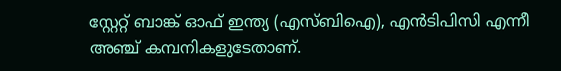സ്റ്റേറ്റ് ബാങ്ക് ഓഫ് ഇന്ത്യ (എസ്ബിഐ), എന്‍ടിപിസി എന്നീ അഞ്ച് കമ്പനികളുടേതാണ്.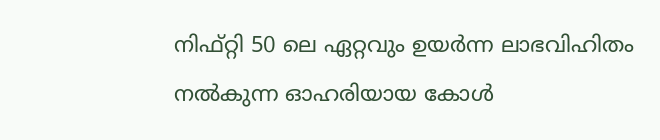നിഫ്റ്റി 50 ലെ ഏറ്റവും ഉയര്‍ന്ന ലാഭവിഹിതം നല്‍കുന്ന ഓഹരിയായ കോള്‍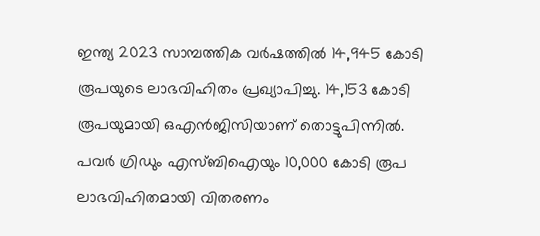ഇന്ത്യ 2023 സാമ്പത്തിക വര്‍ഷത്തില്‍ 14,945 കോടി രൂപയുടെ ലാഭവിഹിതം പ്രഖ്യാപിച്ചു. 14,153 കോടി രൂപയുമായി ഒഎന്‍ജിസിയാണ് തൊട്ടുപിന്നില്‍. പവര്‍ ഗ്രിഡും എസ്ബിഐയും 10,000 കോടി രൂപ ലാഭവിഹിതമായി വിതരണം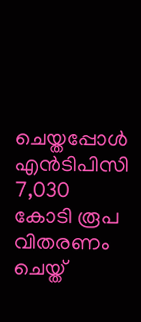ചെയ്തപ്പോള്‍ എന്‍ടിപിസി 7,030 കോടി രൂപ വിതരണം ചെയ്ത്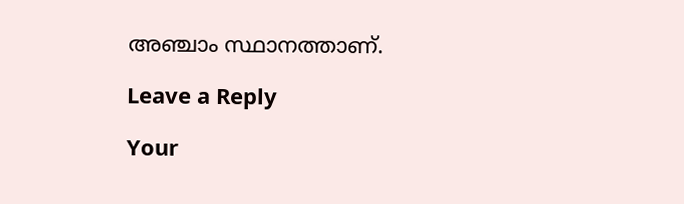അഞ്ചാം സ്ഥാനത്താണ്.

Leave a Reply

Your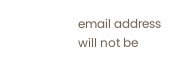email address will not be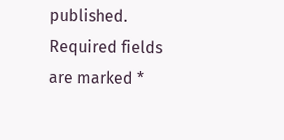published. Required fields are marked *